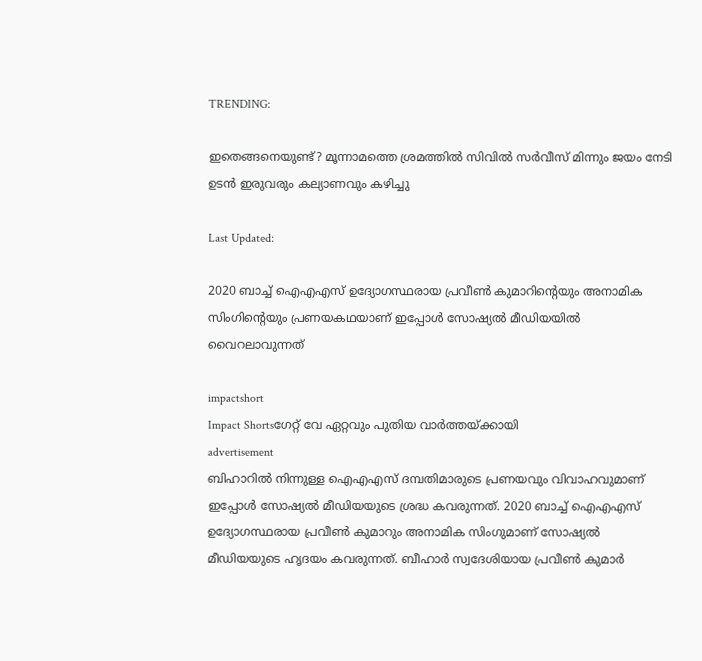TRENDING:

ഇതെങ്ങനെയുണ്ട്? മൂന്നാമത്തെ ശ്രമത്തില്‍ സിവില്‍ സര്‍വീസ് മിന്നും ജയം നേടി ഉടൻ ഇരുവരും കല്യാണവും കഴിച്ചു

Last Updated:

2020 ബാച്ച് ഐഎഎസ് ഉദ്യോഗസ്ഥരായ പ്രവീണ്‍ കുമാറിന്റെയും അനാമിക സിംഗിന്റെയും പ്രണയകഥയാണ് ഇപ്പോൾ സോഷ്യല്‍ മീഡിയയിൽ വൈറലാവുന്നത്

impactshort
Impact Shortsഗേറ്റ് വേ ഏറ്റവും പുതിയ വാർത്തയ്ക്കായി
advertisement
ബിഹാറില്‍ നിന്നുള്ള ഐഎഎസ് ദമ്പതിമാരുടെ പ്രണയവും വിവാഹവുമാണ് ഇപ്പോള്‍ സോഷ്യല്‍ മീഡിയയുടെ ശ്രദ്ധ കവരുന്നത്. 2020 ബാച്ച് ഐഎഎസ് ഉദ്യോഗസ്ഥരായ പ്രവീണ്‍ കുമാറും അനാമിക സിംഗുമാണ് സോഷ്യല്‍ മീഡിയയുടെ ഹൃദയം കവരുന്നത്. ബീഹാര്‍ സ്വദേശിയായ പ്രവീണ്‍ കുമാര്‍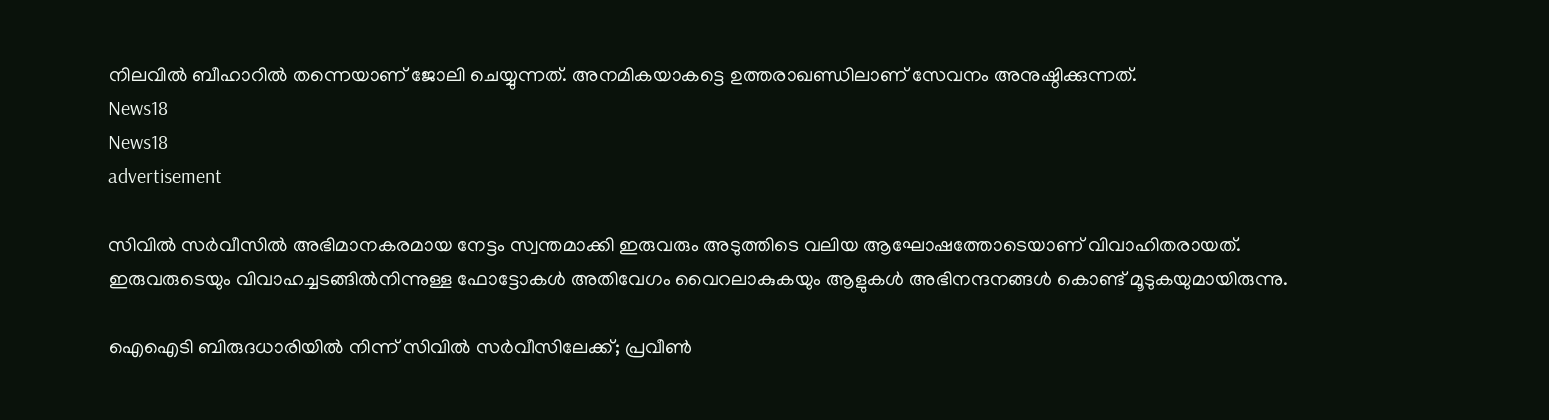നിലവില്‍ ബീഹാറില്‍ തന്നെയാണ് ജോലി ചെയ്യുന്നത്. അനമികയാകട്ടെ ഉത്തരാഖണ്ഡിലാണ് സേവനം അനുഷ്ഠിക്കുന്നത്.
News18
News18
advertisement

സിവില്‍ സര്‍വീസില്‍ അഭിമാനകരമായ നേട്ടം സ്വന്തമാക്കി ഇരുവരും അടുത്തിടെ വലിയ ആഘോഷത്തോടെയാണ് വിവാഹിതരായത്. ഇരുവരുടെയും വിവാഹച്ചടങ്ങില്‍നിന്നുള്ള ഫോട്ടോകള്‍ അതിവേഗം വൈറലാകുകയും ആളുകള്‍ അഭിനന്ദനങ്ങള്‍ കൊണ്ട് മൂടുകയുമായിരുന്നു.

ഐഐടി ബിരുദധാരിയില്‍ നിന്ന് സിവില്‍ സര്‍വീസിലേക്ക്; പ്രവീണ്‍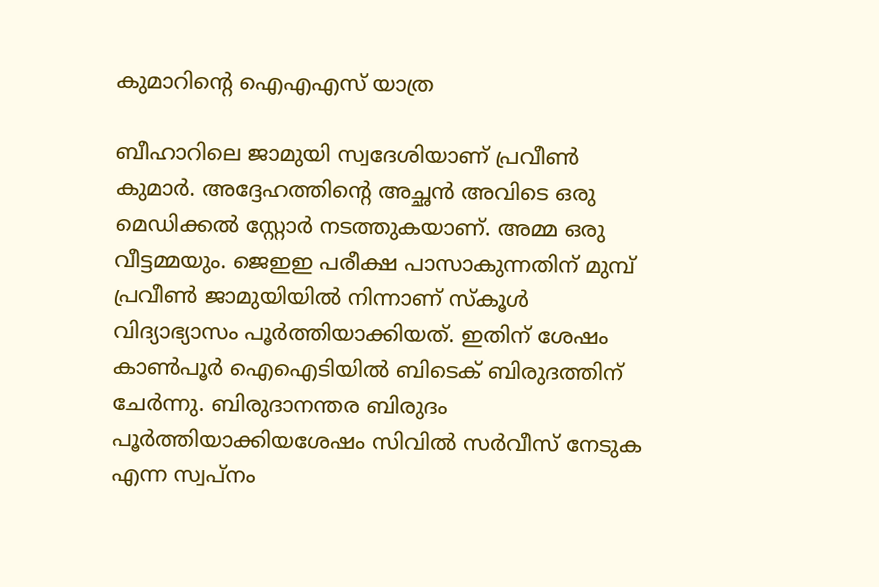കുമാറിന്റെ ഐഎഎസ് യാത്ര

ബീഹാറിലെ ജാമുയി സ്വദേശിയാണ് പ്രവീണ്‍ കുമാര്‍. അദ്ദേഹത്തിന്റെ അച്ഛന്‍ അവിടെ ഒരു മെഡിക്കല്‍ സ്റ്റോര്‍ നടത്തുകയാണ്. അമ്മ ഒരു വീട്ടമ്മയും. ജെഇഇ പരീക്ഷ പാസാകുന്നതിന് മുമ്പ് പ്രവീണ്‍ ജാമുയിയിൽ നിന്നാണ് സ്‌കൂള്‍ വിദ്യാഭ്യാസം പൂര്‍ത്തിയാക്കിയത്. ഇതിന് ശേഷം കാണ്‍പൂര്‍ ഐഐടിയില്‍ ബിടെക് ബിരുദത്തിന് ചേര്‍ന്നു. ബിരുദാനന്തര ബിരുദം പൂര്‍ത്തിയാക്കിയശേഷം സിവില്‍ സര്‍വീസ് നേടുക എന്ന സ്വപ്നം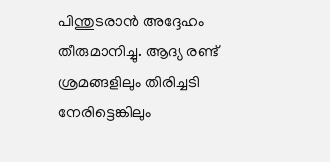പിന്തുടരാന്‍ അദ്ദേഹം തീരുമാനിച്ചു. ആദ്യ രണ്ട് ശ്രമങ്ങളിലും തിരിച്ചടി നേരിട്ടെങ്കിലും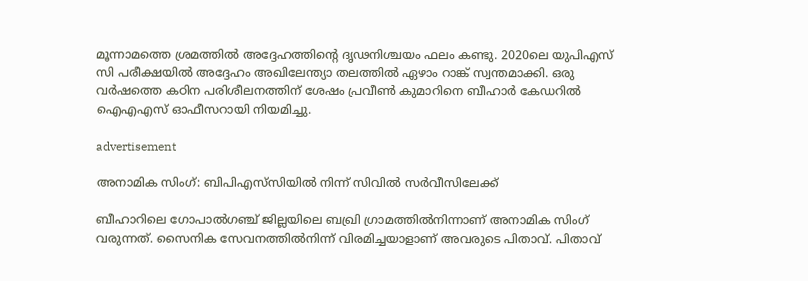മൂന്നാമത്തെ ശ്രമത്തില്‍ അദ്ദേഹത്തിന്റെ ദൃഢനിശ്ചയം ഫലം കണ്ടു. 2020ലെ യുപിഎസ് സി പരീക്ഷയില്‍ അദ്ദേഹം അഖിലേന്ത്യാ തലത്തില്‍ ഏഴാം റാങ്ക് സ്വന്തമാക്കി. ഒരു വര്‍ഷത്തെ കഠിന പരിശീലനത്തിന് ശേഷം പ്രവീണ്‍ കുമാറിനെ ബീഹാര്‍ കേഡറില്‍ ഐഎഎസ് ഓഫീസറായി നിയമിച്ചു.

advertisement

അനാമിക സിംഗ്: ബിപിഎസ്‌സിയില്‍ നിന്ന് സിവില്‍ സര്‍വീസിലേക്ക്

ബീഹാറിലെ ഗോപാല്‍ഗഞ്ച് ജില്ലയിലെ ബഖ്രി ഗ്രാമത്തില്‍നിന്നാണ് അനാമിക സിംഗ് വരുന്നത്. സൈനിക സേവനത്തില്‍നിന്ന് വിരമിച്ചയാളാണ് അവരുടെ പിതാവ്. പിതാവ്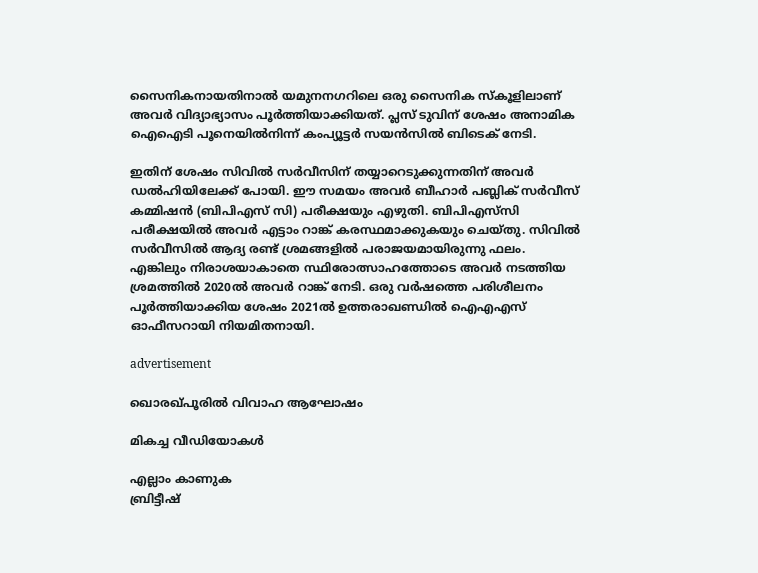സൈനികനായതിനാല്‍ യമുനനഗറിലെ ഒരു സൈനിക സ്‌കൂളിലാണ് അവര്‍ വിദ്യാഭ്യാസം പൂര്‍ത്തിയാക്കിയത്. പ്ലസ് ടുവിന് ശേഷം അനാമിക ഐഐടി പൂനെയില്‍നിന്ന് കംപ്യൂട്ടര്‍ സയന്‍സില്‍ ബിടെക് നേടി.

ഇതിന് ശേഷം സിവില്‍ സര്‍വീസിന് തയ്യാറെടുക്കുന്നതിന് അവര്‍ ഡല്‍ഹിയിലേക്ക് പോയി. ഈ സമയം അവര്‍ ബീഹാര്‍ പബ്ലിക് സര്‍വീസ് കമ്മിഷന്‍ (ബിപിഎസ് സി) പരീക്ഷയും എഴുതി. ബിപിഎസ്‌സി പരീക്ഷയില്‍ അവര്‍ എട്ടാം റാങ്ക് കരസ്ഥമാക്കുകയും ചെയ്തു. സിവില്‍ സര്‍വീസിൽ ആദ്യ രണ്ട് ശ്രമങ്ങളില്‍ പരാജയമായിരുന്നു ഫലം. എങ്കിലും നിരാശയാകാതെ സ്ഥിരോത്സാഹത്തോടെ അവര്‍ നടത്തിയ ശ്രമത്തില്‍ 2020ല്‍ അവര്‍ റാങ്ക് നേടി. ഒരു വര്‍ഷത്തെ പരിശീലനം പൂര്‍ത്തിയാക്കിയ ശേഷം 2021ല്‍ ഉത്തരാഖണ്ഡില്‍ ഐഎഎസ് ഓഫീസറായി നിയമിതനായി.

advertisement

ഖൊരഖ്പൂരില്‍ വിവാഹ ആഘോഷം

മികച്ച വീഡിയോകൾ

എല്ലാം കാണുക
ബ്രിട്ടീഷ്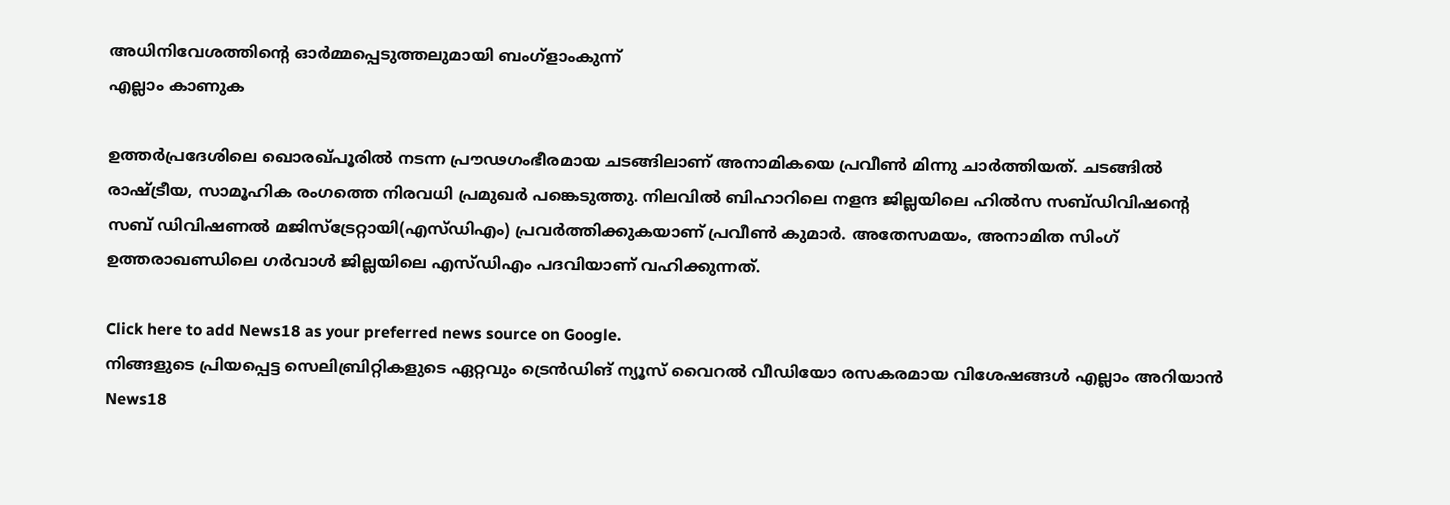അധിനിവേശത്തിൻ്റെ ഓർമ്മപ്പെടുത്തലുമായി ബംഗ്ളാംകുന്ന്
എല്ലാം കാണുക

ഉത്തര്‍പ്രദേശിലെ ഖൊരഖ്പൂരില്‍ നടന്ന പ്രൗഢഗംഭീരമായ ചടങ്ങിലാണ് അനാമികയെ പ്രവീണ്‍ മിന്നു ചാര്‍ത്തിയത്. ചടങ്ങില്‍ രാഷ്ട്രീയ, സാമൂഹിക രംഗത്തെ നിരവധി പ്രമുഖര്‍ പങ്കെടുത്തു. നിലവില്‍ ബിഹാറിലെ നളന്ദ ജില്ലയിലെ ഹില്‍സ സബ്ഡിവിഷന്റെ സബ് ഡിവിഷണല്‍ മജിസ്‌ട്രേറ്റായി(എസ്ഡിഎം) പ്രവര്‍ത്തിക്കുകയാണ് പ്രവീണ്‍ കുമാര്‍. അതേസമയം, അനാമിത സിംഗ് ഉത്തരാഖണ്ഡിലെ ഗര്‍വാള്‍ ജില്ലയിലെ എസ്ഡിഎം പദവിയാണ് വഹിക്കുന്നത്.

Click here to add News18 as your preferred news source on Google.
നിങ്ങളുടെ പ്രിയപ്പെട്ട സെലിബ്രിറ്റികളുടെ ഏറ്റവും ട്രെൻഡിങ് ന്യൂസ് വൈറൽ വീഡിയോ രസകരമായ വിശേഷങ്ങൾ എല്ലാം അറിയാൻ News18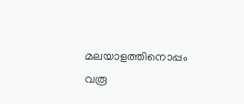മലയാളത്തിനൊപ്പം വരൂ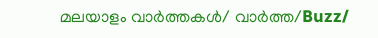മലയാളം വാർത്തകൾ/ വാർത്ത/Buzz/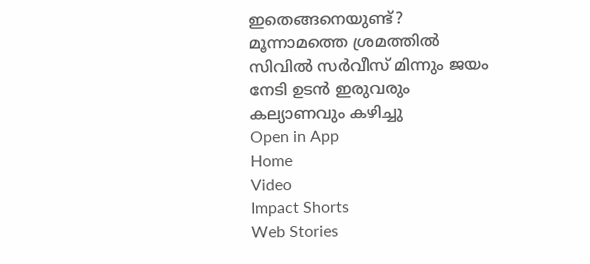ഇതെങ്ങനെയുണ്ട്? മൂന്നാമത്തെ ശ്രമത്തില്‍ സിവില്‍ സര്‍വീസ് മിന്നും ജയം നേടി ഉടൻ ഇരുവരും കല്യാണവും കഴിച്ചു
Open in App
Home
Video
Impact Shorts
Web Stories